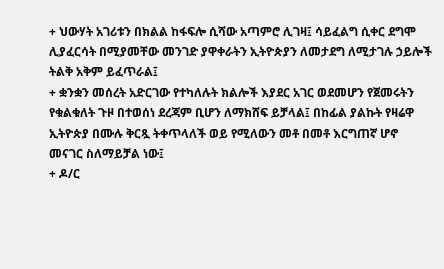+ ህውሃት አገሪቱን በክልል ከፋፍሎ ሲሻው አጣምሮ ሊገዛ፤ ሳይፈልግ ሲቀር ደግሞ ሊያፈርሳት በሚያመቸው መንገድ ያዋቀራትን ኢትዮጵያን ለመታደግ ለሚታገሉ ኃይሎች ትልቅ አቅም ይፈጥራል፤
+ ቋንቋን መሰረት አድርገው የተካለሉት ክልሎች እያደር አገር ወደመሆን የጀመሩትን የቁልቁለት ጉዞ በተወሰነ ደረጃም ቢሆን ለማክሸፍ ይቻላል፤ በከፊል ያልኩት የዛሬዋ ኢትዮጵያ በሙሉ ቅርጿ ትቀጥላለች ወይ የሚለውን መቶ በመቶ እርግጠኛ ሆኖ መናገር ስለማይቻል ነው፤
+ ዶ/ር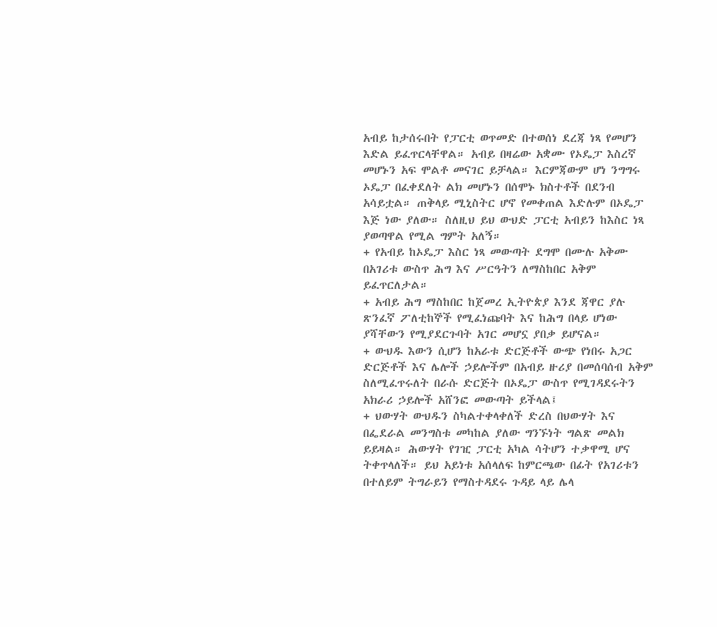አብይ ከታሰሩበት የፓርቲ ወጥመድ በተወሰነ ደረጃ ነጻ የመሆን እድል ይፈጥርላቸዋል። አብይ በዛሬው አቋሙ የኦዴፓ እስረኛ መሆኑን አፍ ሞልቶ መናገር ይቻላል። እርምጃውም ሆነ ንግግሩ ኦዴፓ በፈቀደለት ልክ መሆኑን በሰሞኑ ክስተቶች በደንብ አሳይቷል። ጠቅላይ ሚኒስትር ሆኖ የመቀጠል እድሉም በኦዴፓ እጅ ነው ያለው። ስለዚህ ይህ ውህድ ፓርቲ አብይን ከእስር ነጻ ያወጣዋል የሚል ግምት አለኝ።
+ የአብይ ከኦዴፓ እስር ነጻ መውጣት ደግሞ በሙሉ አቅሙ በአገሪቱ ውስጥ ሕግ እና ሥርዓትን ለማስከበር አቅም ይፈጥርለታል።
+ አብይ ሕግ ማስከበር ከጀመረ ኢትዮጵያ እንደ ጃዋር ያሉ ጽንፈኛ ፖለቲከኞች የሚፈነጩባት እና ከሕግ በላይ ሆነው ያሻቸውን የሚያደርጉባት አገር መሆኗ ያበቃ ይሆናል።
+ ውህዱ እውን ሲሆን ከአራቱ ድርጅቶች ውጭ የነበሩ አጋር ድርጅቶች እና ሌሎች ኃይሎችም በአብይ ዙሪያ በመሰባሰብ አቅም ስለሚፈጥሩለት በራሱ ድርጅት በኦዴፓ ውስጥ የሚገዳደሩትን አክራሪ ኃይሎች አሸንፎ መውጣት ይችላል፤
+ ህውሃት ውህዱን ስካልተቀላቀለች ድረስ በህውሃት እና በፌደራል መንግስቱ መካከል ያለው ግንኙነት ግልጽ መልክ ይይዛል። ሕውሃት የገዢ ፓርቲ አካል ሳትሆን ተቃዋሚ ሆና ትቀጥላለች። ይህ አይነቱ አሰላለፍ ከምርጫው በፊት የአገሪቱን በተለይም ትግራይን የማስተዳደሩ ጉዳይ ላይ ሌላ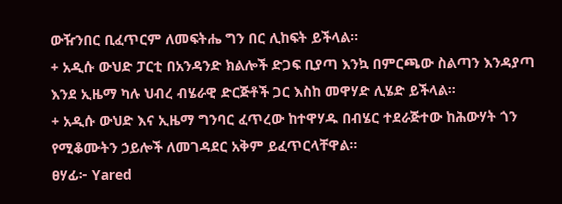ውዥንበር ቢፈጥርም ለመፍትሔ ግን በር ሊከፍት ይችላል።
+ አዲሱ ውህድ ፓርቲ በአንዳንድ ክልሎች ድጋፍ ቢያጣ እንኳ በምርጫው ስልጣን እንዳያጣ እንደ ኢዜማ ካሉ ህብረ ብሄራዊ ድርጅቶች ጋር እስከ መዋሃድ ሊሄድ ይችላል።
+ አዲሱ ውህድ እና ኢዜማ ግንባር ፈጥረው ከተዋሃዱ በብሄር ተደራጅተው ከሕውሃት ጎን የሚቆሙትን ኃይሎች ለመገዳደር አቅም ይፈጥርላቸዋል።
ፀሃፊ፦ Yared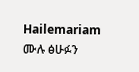Hailemariam
ሙሉ ፅሁፉን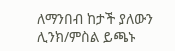ለማንበብ ከታች ያለውን ሊንክ/ምስል ይጫኑ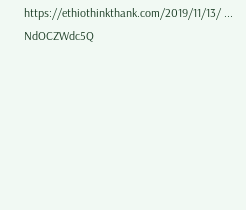https://ethiothinkthank.com/2019/11/13/ ... NdOCZWdc5Q